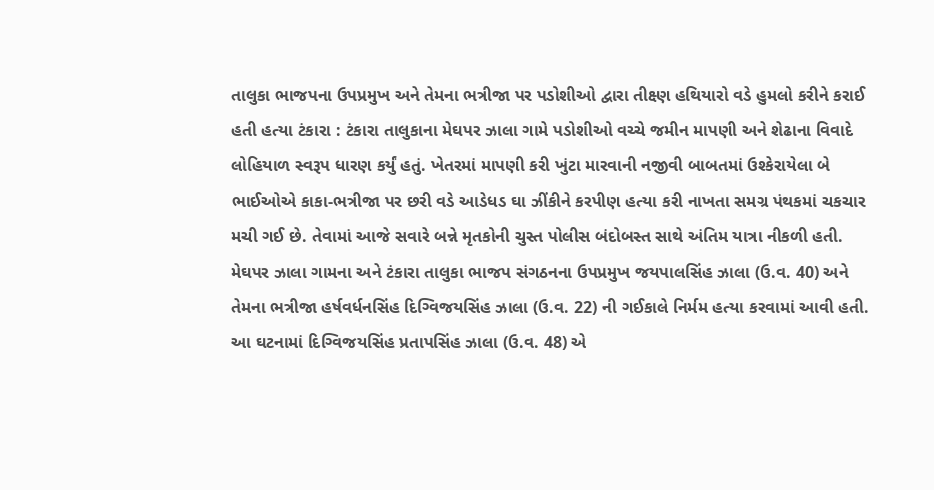તાલુકા ભાજપના ઉપપ્રમુખ અને તેમના ભત્રીજા પર પડોશીઓ દ્વારા તીક્ષ્ણ હથિયારો વડે હુમલો કરીને કરાઈ હતી હત્યા ટંકારા : ટંકારા તાલુકાના મેઘપર ઝાલા ગામે પડોશીઓ વચ્ચે જમીન માપણી અને શેઢાના વિવાદે લોહિયાળ સ્વરૂપ ધારણ કર્યું હતું. ખેતરમાં માપણી કરી ખુંટા મારવાની નજીવી બાબતમાં ઉશ્કેરાયેલા બે ભાઈઓએ કાકા-ભત્રીજા પર છરી વડે આડેધડ ઘા ઝીંકીને કરપીણ હત્યા કરી નાખતા સમગ્ર પંથકમાં ચકચાર મચી ગઈ છે. તેવામાં આજે સવારે બન્ને મૃતકોની ચુસ્ત પોલીસ બંદોબસ્ત સાથે અંતિમ યાત્રા નીકળી હતી. મેઘપર ઝાલા ગામના અને ટંકારા તાલુકા ભાજપ સંગઠનના ઉપપ્રમુખ જયપાલસિંહ ઝાલા (ઉ.વ. 40) અને તેમના ભત્રીજા હર્ષવર્ધનસિંહ દિગ્વિજયસિંહ ઝાલા (ઉ.વ. 22) ની ગઈકાલે નિર્મમ હત્યા કરવામાં આવી હતી. આ ઘટનામાં દિગ્વિજયસિંહ પ્રતાપસિંહ ઝાલા (ઉ.વ. 48) એ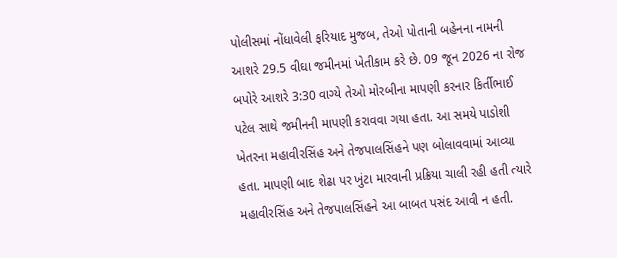પોલીસમાં નોંધાવેલી ફરિયાદ મુજબ, તેઓ પોતાની બહેનના નામની આશરે 29.5 વીઘા જમીનમાં ખેતીકામ કરે છે. 09 જૂન 2026 ના રોજ બપોરે આશરે 3:30 વાગ્યે તેઓ મોરબીના માપણી કરનાર કિર્તીભાઈ પટેલ સાથે જમીનની માપણી કરાવવા ગયા હતા. આ સમયે પાડોશી ખેતરના મહાવીરસિંહ અને તેજપાલસિંહને પણ બોલાવવામાં આવ્યા હતા. માપણી બાદ શેઢા પર ખુંટા મારવાની પ્રક્રિયા ચાલી રહી હતી ત્યારે મહાવીરસિંહ અને તેજપાલસિંહને આ બાબત પસંદ આવી ન હતી.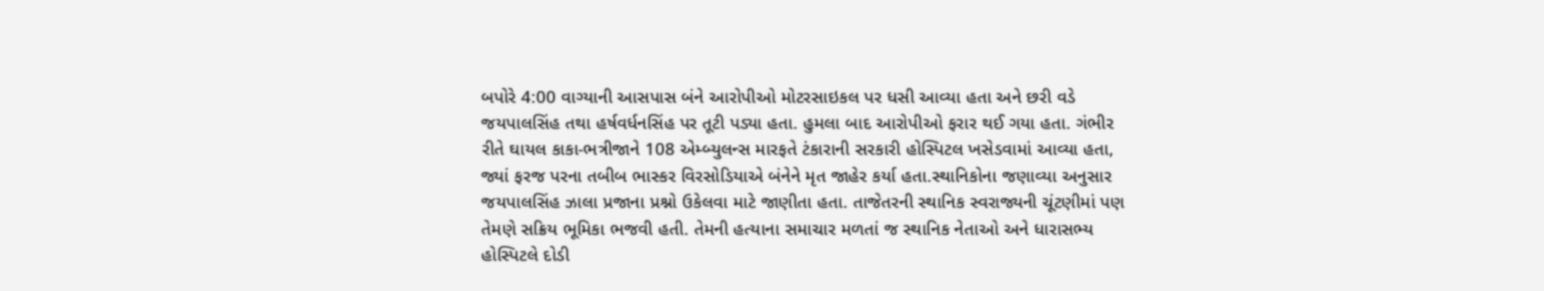બપોરે 4:00 વાગ્યાની આસપાસ બંને આરોપીઓ મોટરસાઇકલ પર ધસી આવ્યા હતા અને છરી વડે જયપાલસિંહ તથા હર્ષવર્ધનસિંહ પર તૂટી પડ્યા હતા. હુમલા બાદ આરોપીઓ ફરાર થઈ ગયા હતા. ગંભીર રીતે ઘાયલ કાકા-ભત્રીજાને 108 એમ્બ્યુલન્સ મારફતે ટંકારાની સરકારી હોસ્પિટલ ખસેડવામાં આવ્યા હતા, જ્યાં ફરજ પરના તબીબ ભાસ્કર વિરસોડિયાએ બંનેને મૃત જાહેર કર્યા હતા.સ્થાનિકોના જણાવ્યા અનુસાર જયપાલસિંહ ઝાલા પ્રજાના પ્રશ્નો ઉકેલવા માટે જાણીતા હતા. તાજેતરની સ્થાનિક સ્વરાજ્યની ચૂંટણીમાં પણ તેમણે સક્રિય ભૂમિકા ભજવી હતી. તેમની હત્યાના સમાચાર મળતાં જ સ્થાનિક નેતાઓ અને ધારાસભ્ય હોસ્પિટલે દોડી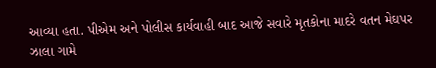આવ્યા હતા. પીએમ અને પોલીસ કાર્યવાહી બાદ આજે સવારે મૃતકોના માદરે વતન મેઘપર ઝાલા ગામે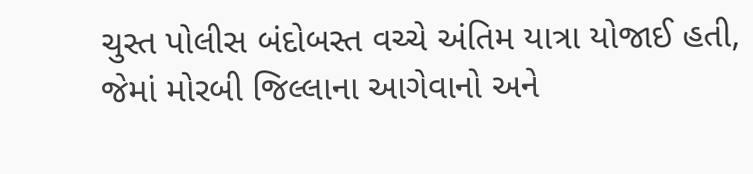ચુસ્ત પોલીસ બંદોબસ્ત વચ્ચે અંતિમ યાત્રા યોજાઈ હતી, જેમાં મોરબી જિલ્લાના આગેવાનો અને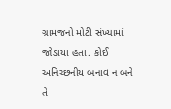ગ્રામજનો મોટી સંખ્યામાં જોડાયા હતા. કોઈ અનિચ્છનીય બનાવ ન બને તે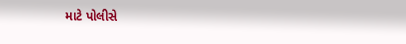માટે પોલીસે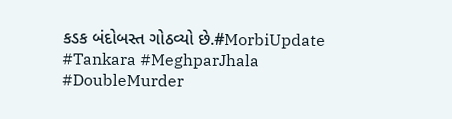કડક બંદોબસ્ત ગોઠવ્યો છે.#MorbiUpdate #Tankara #MeghparJhala #DoubleMurder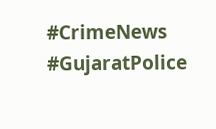#CrimeNews #GujaratPolice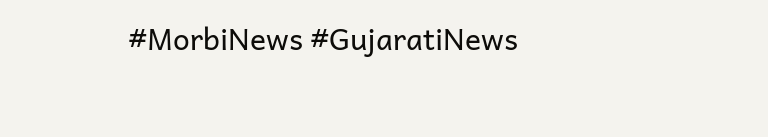#MorbiNews #GujaratiNews